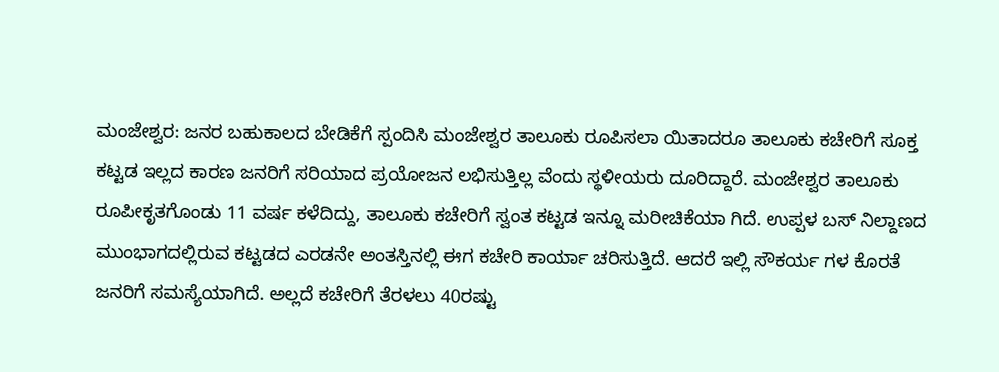ಮಂಜೇಶ್ವರ: ಜನರ ಬಹುಕಾಲದ ಬೇಡಿಕೆಗೆ ಸ್ಪಂದಿಸಿ ಮಂಜೇಶ್ವರ ತಾಲೂಕು ರೂಪಿಸಲಾ ಯಿತಾದರೂ ತಾಲೂಕು ಕಚೇರಿಗೆ ಸೂಕ್ತ ಕಟ್ಟಡ ಇಲ್ಲದ ಕಾರಣ ಜನರಿಗೆ ಸರಿಯಾದ ಪ್ರಯೋಜನ ಲಭಿಸುತ್ತಿಲ್ಲ ವೆಂದು ಸ್ಥಳೀಯರು ದೂರಿದ್ದಾರೆ. ಮಂಜೇಶ್ವರ ತಾಲೂಕು ರೂಪೀಕೃತಗೊಂಡು 11 ವರ್ಷ ಕಳೆದಿದ್ದು, ತಾಲೂಕು ಕಚೇರಿಗೆ ಸ್ವಂತ ಕಟ್ಟಡ ಇನ್ನೂ ಮರೀಚಿಕೆಯಾ ಗಿದೆ. ಉಪ್ಪಳ ಬಸ್ ನಿಲ್ದಾಣದ ಮುಂಭಾಗದಲ್ಲಿರುವ ಕಟ್ಟಡದ ಎರಡನೇ ಅಂತಸ್ತಿನಲ್ಲಿ ಈಗ ಕಚೇರಿ ಕಾರ್ಯಾ ಚರಿಸುತ್ತಿದೆ. ಆದರೆ ಇಲ್ಲಿ ಸೌಕರ್ಯ ಗಳ ಕೊರತೆ ಜನರಿಗೆ ಸಮಸ್ಯೆಯಾಗಿದೆ. ಅಲ್ಲದೆ ಕಚೇರಿಗೆ ತೆರಳಲು 40ರಷ್ಟು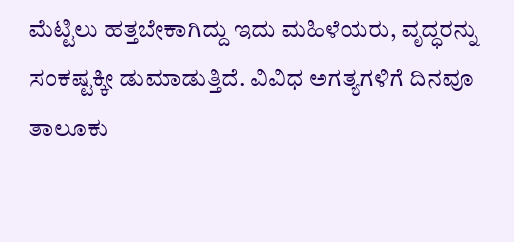ಮೆಟ್ಟಿಲು ಹತ್ತಬೇಕಾಗಿದ್ದು ಇದು ಮಹಿಳೆಯರು, ವೃದ್ಧರನ್ನು ಸಂಕಷ್ಟಕ್ಕೀ ಡುಮಾಡುತ್ತಿದೆ. ವಿವಿಧ ಅಗತ್ಯಗಳಿಗೆ ದಿನವೂ ತಾಲೂಕು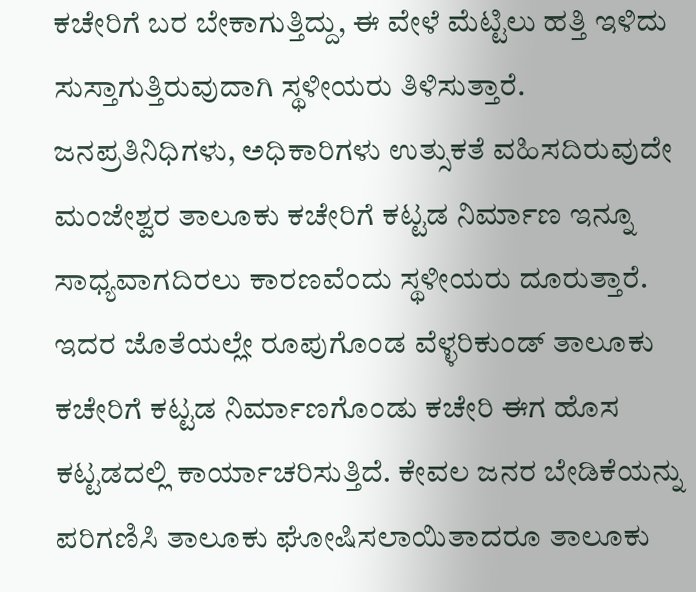ಕಚೇರಿಗೆ ಬರ ಬೇಕಾಗುತ್ತಿದ್ದು, ಈ ವೇಳೆ ಮೆಟ್ಟಿಲು ಹತ್ತಿ ಇಳಿದು ಸುಸ್ತಾಗುತ್ತಿರುವುದಾಗಿ ಸ್ಥಳೀಯರು ತಿಳಿಸುತ್ತಾರೆ.
ಜನಪ್ರತಿನಿಧಿಗಳು, ಅಧಿಕಾರಿಗಳು ಉತ್ಸುಕತೆ ವಹಿಸದಿರುವುದೇ ಮಂಜೇಶ್ವರ ತಾಲೂಕು ಕಚೇರಿಗೆ ಕಟ್ಟಡ ನಿರ್ಮಾಣ ಇನ್ನೂ ಸಾಧ್ಯವಾಗದಿರಲು ಕಾರಣವೆಂದು ಸ್ಥಳೀಯರು ದೂರುತ್ತಾರೆ. ಇದರ ಜೊತೆಯಲ್ಲೇ ರೂಪುಗೊಂಡ ವೆಳ್ಳರಿಕುಂಡ್ ತಾಲೂಕು ಕಚೇರಿಗೆ ಕಟ್ಟಡ ನಿರ್ಮಾಣಗೊಂಡು ಕಚೇರಿ ಈಗ ಹೊಸ ಕಟ್ಟಡದಲ್ಲಿ ಕಾರ್ಯಾಚರಿಸುತ್ತಿದೆ. ಕೇವಲ ಜನರ ಬೇಡಿಕೆಯನ್ನು ಪರಿಗಣಿಸಿ ತಾಲೂಕು ಘೋಷಿಸಲಾಯಿತಾದರೂ ತಾಲೂಕು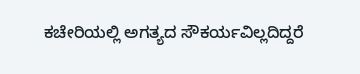ಕಚೇರಿಯಲ್ಲಿ ಅಗತ್ಯದ ಸೌಕರ್ಯವಿಲ್ಲದಿದ್ದರೆ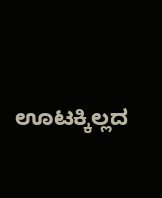ಊಟಕ್ಕಿಲ್ಲದ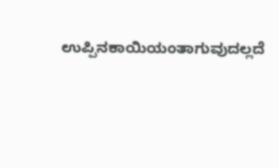ಉಪ್ಪಿನಕಾಯಿಯಂತಾಗುವುದಲ್ಲದೆ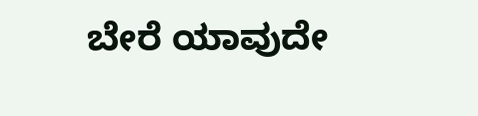ಬೇರೆ ಯಾವುದೇ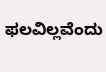ಫಲವಿಲ್ಲವೆಂದು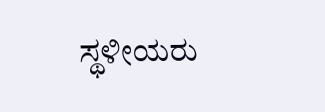ಸ್ಥಳೀಯರು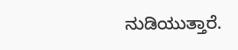ನುಡಿಯುತ್ತಾರೆ.